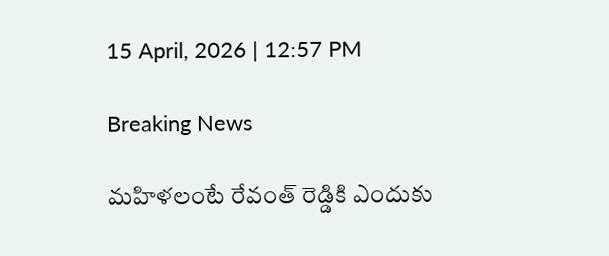15 April, 2026 | 12:57 PM

Breaking News

మహిళలంటే రేవంత్ రెడ్డికి ఎందుకు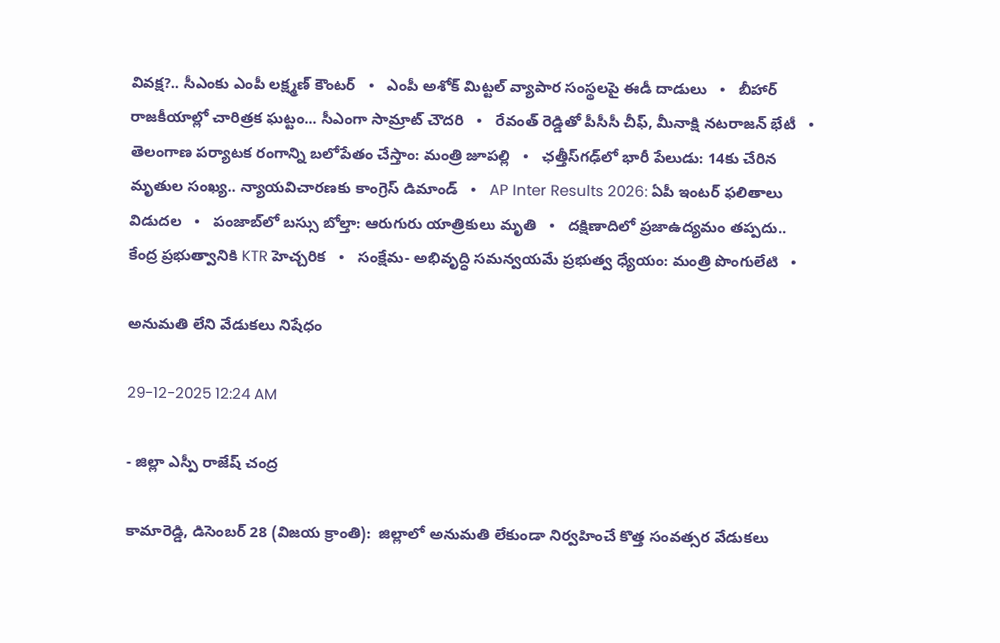వివక్ష?.. సీఎంకు ఎంపీ లక్ష్మణ్ కౌంటర్   •   ఎంపీ అశోక్ మిట్టల్‌ వ్యాపార సంస్థలపై ఈడీ దాడులు   •   బీహార్ రాజకీయాల్లో చారిత్రక ఘట్టం... సీఎంగా సామ్రాట్‌ చౌదరి   •   రేవంత్‌ రెడ్డితో పీసీసీ చీఫ్, మీనాక్షి నటరాజన్ భేటీ   •   తెలంగాణ పర్యాటక రంగాన్ని బలోపేతం చేస్తాం: మంత్రి జూపల్లి   •   ఛత్తీస్‌గఢ్‌లో భారీ పేలుడు: 14కు చేరిన మృతుల సంఖ్య.. న్యాయవిచారణకు కాంగ్రెస్ డిమాండ్   •   AP Inter Results 2026: ఏపీ ఇంటర్ ఫలితాలు విడుదల   •   పంజాబ్‌లో బస్సు బోల్తా: ఆరుగురు యాత్రికులు మృతి   •   దక్షిణాదిలో ప్రజాఉద్యమం తప్పదు.. కేంద్ర ప్రభుత్వానికి KTR హెచ్చరిక   •   సంక్షేమ- అభివృద్ధి సమన్వయమే ప్రభుత్వ ధ్యేయం: మంత్రి పొంగులేటి   •

అనుమతి లేని వేడుకలు నిషేధం

29-12-2025 12:24 AM

- జిల్లా ఎస్పీ రాజేష్ చంద్ర

కామారెడ్డి, డిసెంబర్ 28 (విజయ క్రాంతి):  జిల్లాలో అనుమతి లేకుండా నిర్వహించే కొత్త సంవత్సర వేడుకలు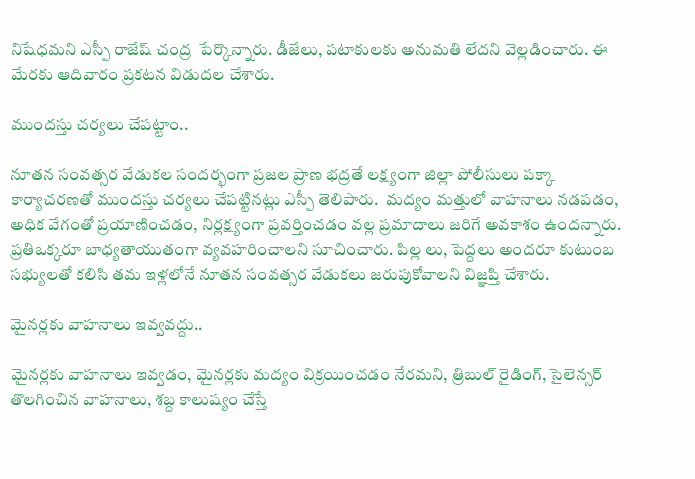నిషేధమని ఎస్పీ రాజేష్ చంద్ర  పేర్కొన్నారు. డీజేలు, పటాకులకు అనుమతి లేదని వెల్లడించారు. ఈ మేరకు ఆదివారం ప్రకటన విడుదల చేశారు.

ముందస్తు చర్యలు చేపట్టాం..

నూతన సంవత్సర వేడుకల సందర్భంగా ప్రజల ప్రాణ భద్రతే లక్ష్యంగా జిల్లా పోలీసులు పక్కా కార్యాచరణతో ముందస్తు చర్యలు చేపట్టినట్లు ఎస్పీ తెలిపారు.  మద్యం మత్తులో వాహనాలు నడపడం, అధిక వేగంతో ప్రయాణించడం, నిర్లక్ష్యంగా ప్రవర్తించడం వల్ల ప్రమాదాలు జరిగే అవకాశం ఉందన్నారు. ప్రతిఒక్కరూ బాధ్యతాయుతంగా వ్యవహరించాలని సూచించారు. పిల్ల లు, పెద్దలు అందరూ కుటుంబ సభ్యులతో కలిసి తమ ఇళ్లలోనే నూతన సంవత్సర వేడుకలు జరుపుకోవాలని విజ్ఞప్తి చేశారు.

మైనర్లకు వాహనాలు ఇవ్వవద్దు..

మైనర్లకు వాహనాలు ఇవ్వడం, మైనర్లకు మద్యం విక్రయించడం నేరమని, త్రిబుల్ రైడింగ్, సైలెన్సర్ తొలగించిన వాహనాలు, శబ్ద కాలుష్యం చేస్తే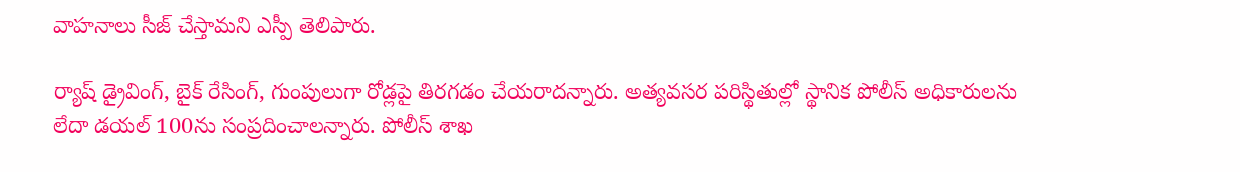వాహనాలు సీజ్ చేస్తామని ఎస్పీ తెలిపారు.

ర్యాష్ డ్రైవింగ్, బైక్ రేసింగ్, గుంపులుగా రోడ్లపై తిరగడం చేయరాదన్నారు. అత్యవసర పరిస్థితుల్లో స్థానిక పోలీస్ అధికారులను లేదా డయల్ 100ను సంప్రదించాలన్నారు. పోలీస్ శాఖ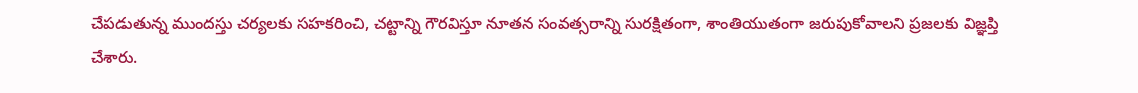చేపడుతున్న ముందస్తు చర్యలకు సహకరించి, చట్టాన్ని గౌరవిస్తూ నూతన సంవత్సరాన్ని సురక్షితంగా, శాంతియుతంగా జరుపుకోవాలని ప్రజలకు విజ్ఞప్తి చేశారు.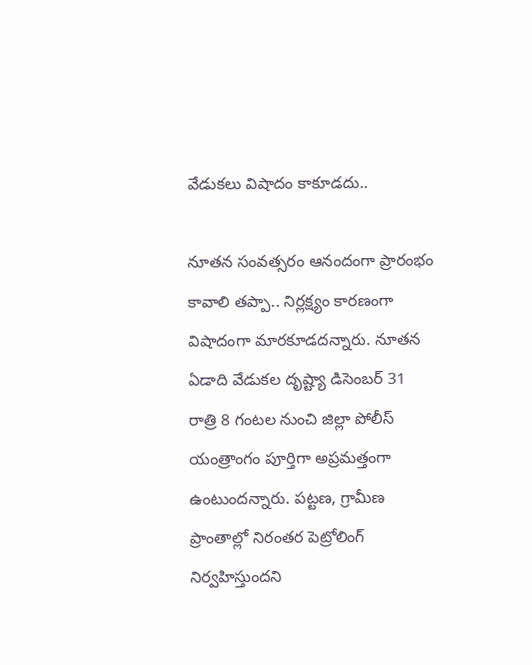వేడుకలు విషాదం కాకూడదు..

నూతన సంవత్సరం ఆనందంగా ప్రారంభం కావాలి తప్పా.. నిర్లక్ష్యం కారణంగా విషాదంగా మారకూడదన్నారు. నూతన ఏడాది వేడుకల దృష్ట్యా డిసెంబర్ 31 రాత్రి 8 గంటల నుంచి జిల్లా పోలీస్ యంత్రాంగం పూర్తిగా అప్రమత్తంగా ఉంటుందన్నారు. పట్టణ, గ్రామీణ ప్రాంతాల్లో నిరంతర పెట్రోలింగ్ నిర్వహిస్తుందని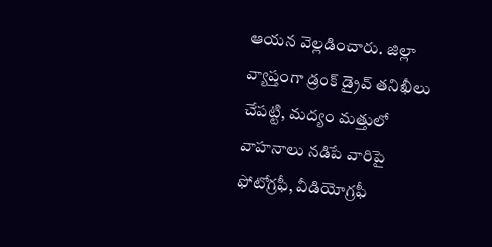ఆయన వెల్లడించారు. జిల్లా వ్యాప్తంగా డ్రంక్ డ్రైవ్ తనిఖీలు చేపట్టి, మద్యం మత్తులో వాహనాలు నడిపే వారిపై ఫోటోగ్రఫీ, వీడియోగ్రఫీ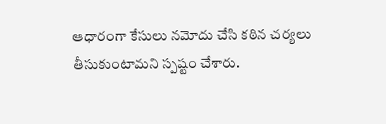ఆధారంగా కేసులు నమోదు చేసి కఠిన చర్యలు తీసుకుంటామని స్పష్టం చేశారు.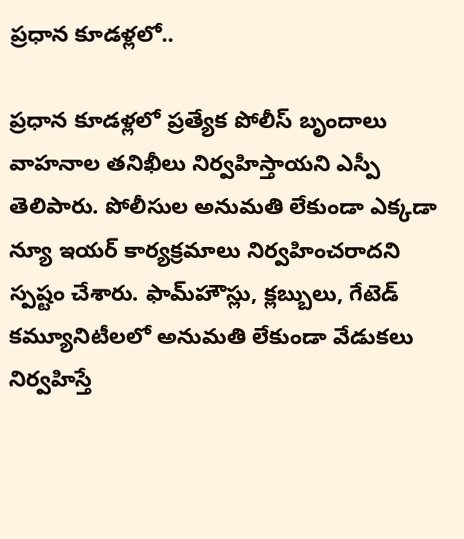ప్రధాన కూడళ్లలో..

ప్రధాన కూడళ్లలో ప్రత్యేక పోలీస్ బృందాలు వాహనాల తనిఖీలు నిర్వహిస్తాయని ఎస్పీ తెలిపారు. పోలీసుల అనుమతి లేకుండా ఎక్కడా న్యూ ఇయర్ కార్యక్రమాలు నిర్వహించరాదని స్పష్టం చేశారు. ఫామ్‌హౌస్లు, క్లబ్బులు, గేటెడ్ కమ్యూనిటీలలో అనుమతి లేకుండా వేడుకలు నిర్వహిస్తే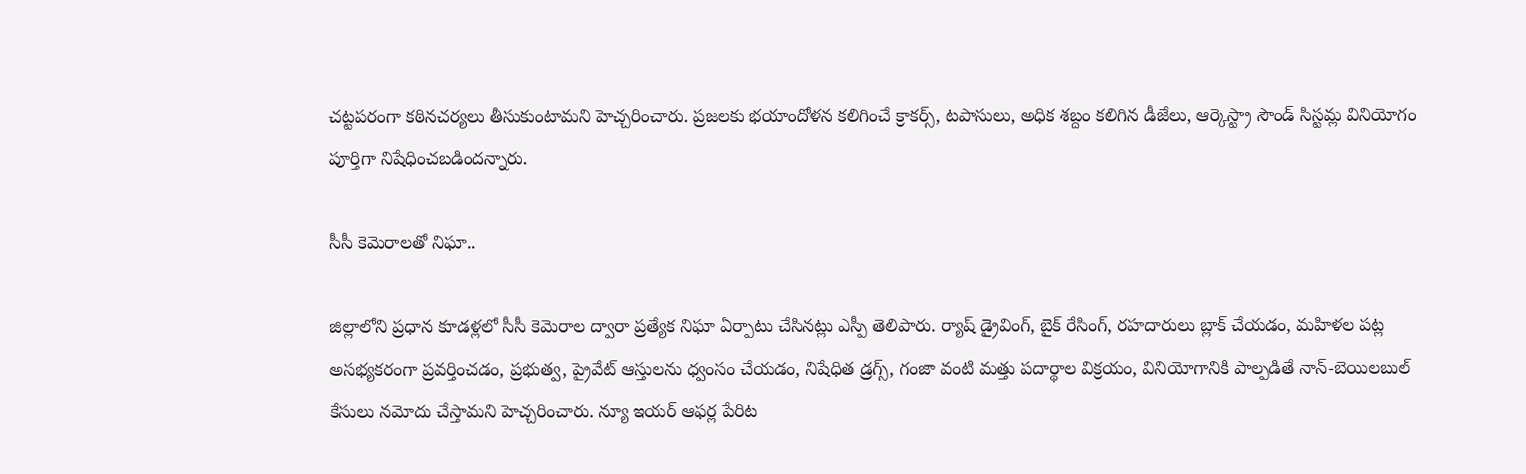చట్టపరంగా కఠినచర్యలు తీసుకుంటామని హెచ్చరించారు. ప్రజలకు భయాందోళన కలిగించే క్రాకర్స్, టపాసులు, అధిక శబ్దం కలిగిన డీజేలు, ఆర్కెస్ట్రా సౌండ్ సిస్టమ్ల వినియోగం పూర్తిగా నిషేధించబడిందన్నారు.

సీసీ కెమెరాలతో నిఘా..

జిల్లాలోని ప్రధాన కూడళ్లలో సీసీ కెమెరాల ద్వారా ప్రత్యేక నిఘా ఏర్పాటు చేసినట్లు ఎస్పీ తెలిపారు. ర్యాష్ డ్రైవింగ్, బైక్ రేసింగ్, రహదారులు బ్లాక్ చేయడం, మహిళల పట్ల అసభ్యకరంగా ప్రవర్తించడం, ప్రభుత్వ, ప్రైవేట్ ఆస్తులను ధ్వంసం చేయడం, నిషేధిత డ్రగ్స్, గంజా వంటి మత్తు పదార్థాల విక్రయం, వినియోగానికి పాల్పడితే నాన్-బెయిలబుల్ కేసులు నమోదు చేస్తామని హెచ్చరించారు. న్యూ ఇయర్ ఆఫర్ల పేరిట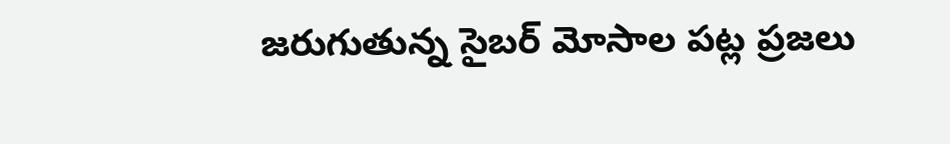జరుగుతున్న సైబర్ మోసాల పట్ల ప్రజలు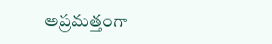అప్రమత్తంగా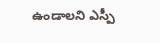ఉండాలని ఎస్పీ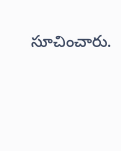సూచించారు.